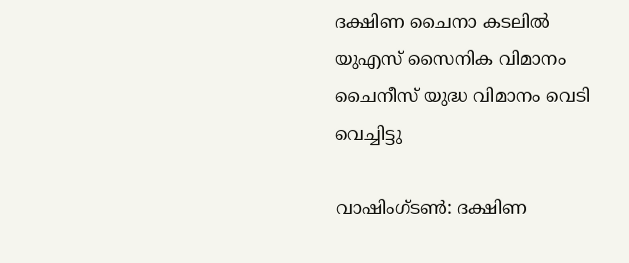ദക്ഷിണ ചൈനാ കടലിൽ യുഎസ് സൈനിക വിമാനം ചൈനീസ് യുദ്ധ വിമാനം വെടി വെച്ചിട്ടു

വാഷിംഗ്ടൺ: ദക്ഷിണ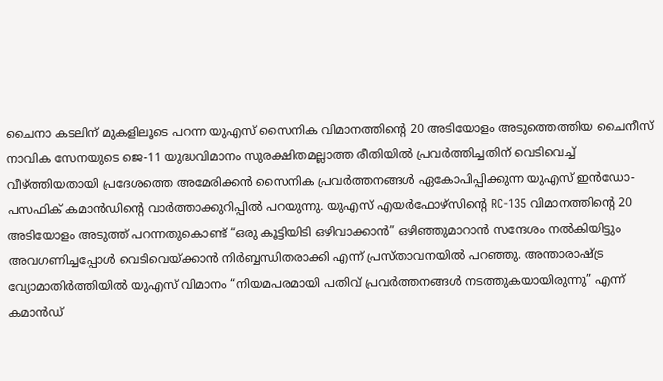ചൈനാ കടലിന് മുകളിലൂടെ പറന്ന യുഎസ് സൈനിക വിമാനത്തിന്റെ 20 അടിയോളം അടുത്തെത്തിയ ചൈനീസ് നാവിക സേനയുടെ ജെ-11 യുദ്ധവിമാനം സുരക്ഷിതമല്ലാത്ത രീതിയില്‍ പ്രവര്‍ത്തിച്ചതിന് വെടിവെച്ച് വീഴ്ത്തിയതായി പ്രദേശത്തെ അമേരിക്കൻ സൈനിക പ്രവർത്തനങ്ങൾ ഏകോപിപ്പിക്കുന്ന യുഎസ് ഇൻഡോ-പസഫിക് കമാൻഡിന്റെ വാർത്താക്കുറിപ്പിൽ പറയുന്നു. യുഎസ് എയർഫോഴ്‌സിന്റെ RC-135 വിമാനത്തിന്റെ 20 അടിയോളം അടുത്ത് പറന്നതുകൊണ്ട് “ഒരു കൂട്ടിയിടി ഒഴിവാക്കാൻ” ഒഴിഞ്ഞുമാറാന്‍ സന്ദേശം നല്‍കിയിട്ടും അവഗണിച്ചപ്പോള്‍ വെടിവെയ്ക്കാന്‍ നിര്‍ബ്ബന്ധിതരാക്കി എന്ന് പ്രസ്താവനയില്‍ പറഞ്ഞു. അന്താരാഷ്‌ട്ര വ്യോമാതിർത്തിയിൽ യുഎസ് വിമാനം “നിയമപരമായി പതിവ് പ്രവർത്തനങ്ങൾ നടത്തുകയായിരുന്നു” എന്ന് കമാന്‍ഡ്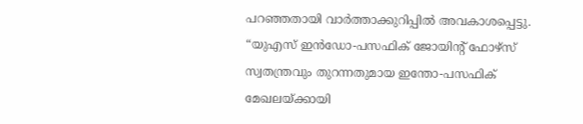പറഞ്ഞതായി വാര്‍ത്താക്കുറിപ്പില്‍ അവകാശപ്പെട്ടു. “യുഎസ് ഇൻഡോ-പസഫിക് ജോയിന്റ് ഫോഴ്‌സ് സ്വതന്ത്രവും തുറന്നതുമായ ഇന്തോ-പസഫിക് മേഖലയ്ക്കായി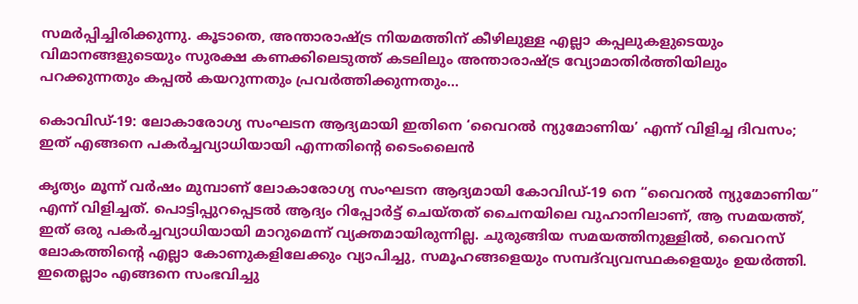സമർപ്പിച്ചിരിക്കുന്നു. കൂടാതെ, അന്താരാഷ്ട്ര നിയമത്തിന് കീഴിലുള്ള എല്ലാ കപ്പലുകളുടെയും വിമാനങ്ങളുടെയും സുരക്ഷ കണക്കിലെടുത്ത് കടലിലും അന്താരാഷ്ട്ര വ്യോമാതിർത്തിയിലും പറക്കുന്നതും കപ്പൽ കയറുന്നതും പ്രവർത്തിക്കുന്നതും…

കൊവിഡ്-19: ലോകാരോഗ്യ സംഘടന ആദ്യമായി ഇതിനെ ‘വൈറൽ ന്യുമോണിയ’ എന്ന് വിളിച്ച ദിവസം; ഇത് എങ്ങനെ പകർച്ചവ്യാധിയായി എന്നതിന്റെ ടൈംലൈൻ

കൃത്യം മൂന്ന് വർഷം മുമ്പാണ് ലോകാരോഗ്യ സംഘടന ആദ്യമായി കോവിഡ്-19 നെ “വൈറൽ ന്യുമോണിയ” എന്ന് വിളിച്ചത്. പൊട്ടിപ്പുറപ്പെടല്‍ ആദ്യം റിപ്പോർട്ട് ചെയ്തത് ചൈനയിലെ വുഹാനിലാണ്, ആ സമയത്ത്, ഇത് ഒരു പകർച്ചവ്യാധിയായി മാറുമെന്ന് വ്യക്തമായിരുന്നില്ല. ചുരുങ്ങിയ സമയത്തിനുള്ളിൽ, വൈറസ് ലോകത്തിന്റെ എല്ലാ കോണുകളിലേക്കും വ്യാപിച്ചു, സമൂഹങ്ങളെയും സമ്പദ്‌വ്യവസ്ഥകളെയും ഉയർത്തി. ഇതെല്ലാം എങ്ങനെ സംഭവിച്ചു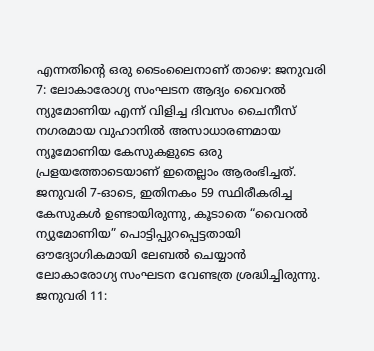എന്നതിന്റെ ഒരു ടൈംലൈനാണ് താഴെ: ജനുവരി 7: ലോകാരോഗ്യ സംഘടന ആദ്യം വൈറൽ ന്യുമോണിയ എന്ന് വിളിച്ച ദിവസം ചൈനീസ് നഗരമായ വുഹാനിൽ അസാധാരണമായ ന്യൂമോണിയ കേസുകളുടെ ഒരു പ്രളയത്തോടെയാണ് ഇതെല്ലാം ആരംഭിച്ചത്. ജനുവരി 7-ഓടെ, ഇതിനകം 59 സ്ഥിരീകരിച്ച കേസുകൾ ഉണ്ടായിരുന്നു, കൂടാതെ “വൈറൽ ന്യുമോണിയ” പൊട്ടിപ്പുറപ്പെട്ടതായി ഔദ്യോഗികമായി ലേബൽ ചെയ്യാൻ ലോകാരോഗ്യ സംഘടന വേണ്ടത്ര ശ്രദ്ധിച്ചിരുന്നു. ജനുവരി 11: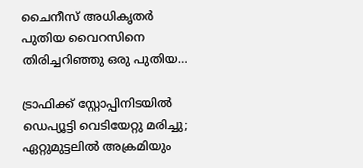ചൈനീസ് അധികൃതർ പുതിയ വൈറസിനെ തിരിച്ചറിഞ്ഞു ഒരു പുതിയ…

ട്രാഫിക്ക് സ്റ്റോപ്പിനിടയില്‍ ഡെപ്യൂട്ടി വെടിയേറ്റു മരിച്ചു; ഏറ്റുമുട്ടലില്‍ അക്രമിയും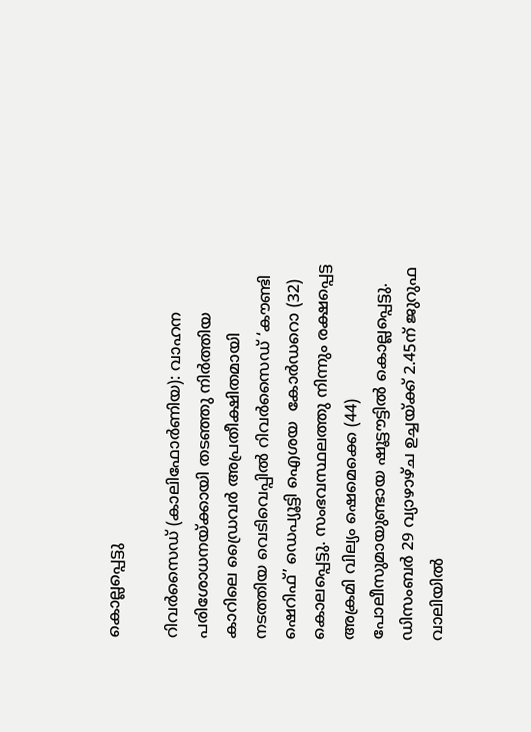കൊല്ലപ്പെട്ടു

റിവര്‍സൈഡ് (കാലിഫോര്‍ണിയ): വാഹന പരിശോധനയ്ക്കായി തടഞ്ഞു നിര്‍ത്തിയ കാറിലെ ഡ്രൈവര്‍ അപ്രതീക്ഷിതമായി നടത്തിയ വെടിവെപ്പില്‍ റിവര്‍സൈഡ് ‘കൗണ്ടി ഷെറിഫ്’ ഡെപ്യൂട്ടി ഐശയ  കോര്‍ഡറൊ (32) കൊലപ്പെട്ടു. സംഭവസ്ഥലത്തു നിന്നും രക്ഷപ്പെട്ട അക്രമി വില്യം ഷെമെക്കെ (44) പോലീസുമായുണ്ടായ ഷൂട്ടൗട്ടില്‍ കൊല്ലപ്പെട്ടു. ഡിസംബര്‍ 29 വ്യാഴാഴ്ച ഉച്ചയ്ക്ക് 2.45ന് ജുറുഫ വാലിയില്‍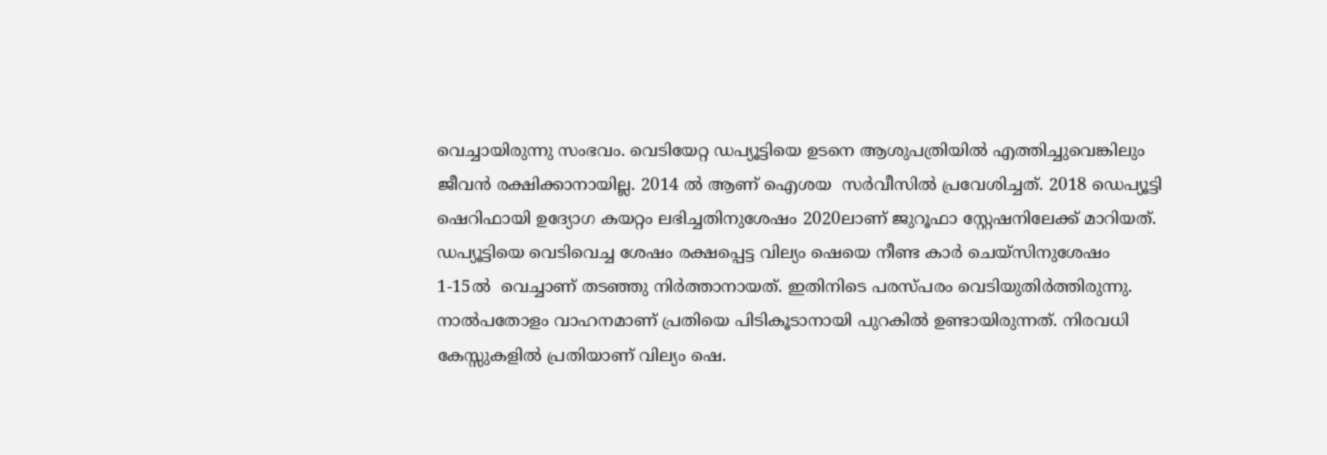വെച്ചായിരുന്നു സംഭവം. വെടിയേറ്റ ഡപ്യൂട്ടിയെ ഉടനെ ആശുപത്രിയില്‍ എത്തിച്ചുവെങ്കിലും ജീവന്‍ രക്ഷിക്കാനായില്ല. 2014 ല്‍ ആണ് ഐശയ  സര്‍വീസില്‍ പ്രവേശിച്ചത്. 2018 ഡെപ്യൂട്ടി ഷെറിഫായി ഉദ്യോഗ കയറ്റം ലഭിച്ചതിനുശേഷം 2020ലാണ് ജുറൂഫാ സ്റ്റേഷനിലേക്ക് മാറിയത്. ഡപ്യൂട്ടിയെ വെടിവെച്ച ശേഷം രക്ഷപ്പെട്ട വില്യം ഷെയെ നീണ്ട കാര്‍ ചെയ്‌സിനുശേഷം 1-15ല്‍  വെച്ചാണ് തടഞ്ഞു നിര്‍ത്താനായത്. ഇതിനിടെ പരസ്പരം വെടിയുതിര്‍ത്തിരുന്നു. നാല്‍പതോളം വാഹനമാണ് പ്രതിയെ പിടികൂടാനായി പുറകില്‍ ഉണ്ടായിരുന്നത്. നിരവധി കേസ്സുകളില്‍ പ്രതിയാണ് വില്യം ഷെ.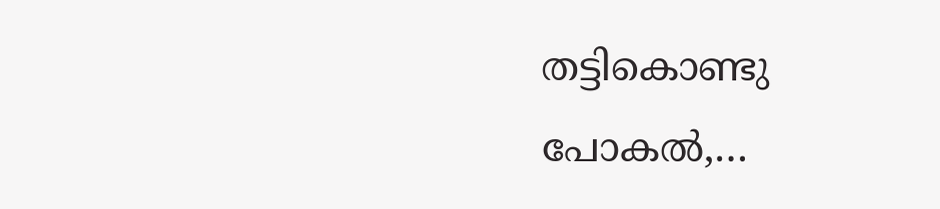തട്ടികൊണ്ടു പോകല്‍,…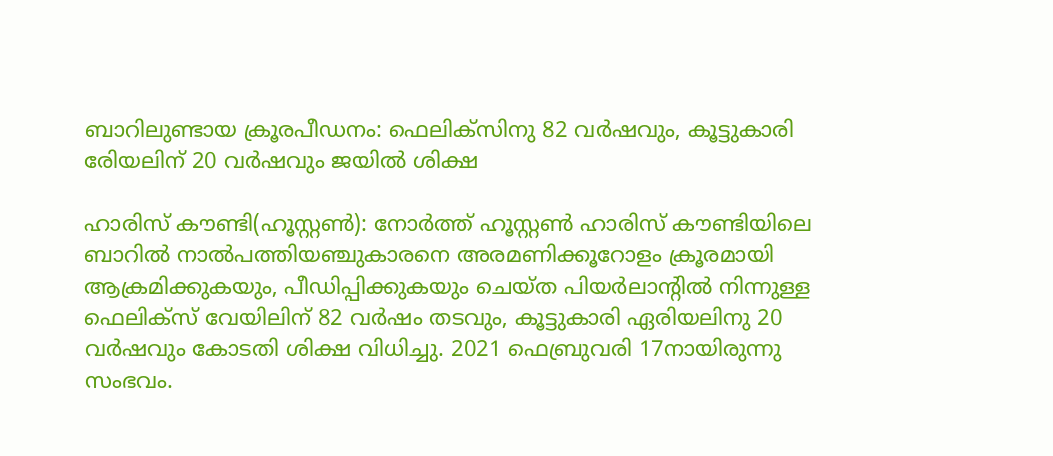ബാറിലുണ്ടായ ക്രൂരപീഡനം: ഫെലിക്‌സിനു 82 വര്‍ഷവും, കൂട്ടുകാരി രേിയലിന് 20 വര്‍ഷവും ജയില്‍ ശിക്ഷ

ഹാരിസ് കൗണ്ടി(ഹൂസ്റ്റണ്‍): നോര്‍ത്ത് ഹൂസ്റ്റണ്‍ ഹാരിസ് കൗണ്ടിയിലെ ബാറില്‍ നാല്‍പത്തിയഞ്ചുകാരനെ അരമണിക്കൂറോളം ക്രൂരമായി ആക്രമിക്കുകയും, പീഡിപ്പിക്കുകയും ചെയ്ത പിയര്‍ലാന്റില്‍ നിന്നുള്ള ഫെലിക്‌സ് വേയിലിന് 82 വര്‍ഷം തടവും, കൂട്ടുകാരി ഏരിയലിനു 20 വര്‍ഷവും കോടതി ശിക്ഷ വിധിച്ചു. 2021 ഫെബ്രുവരി 17നായിരുന്നു സംഭവം.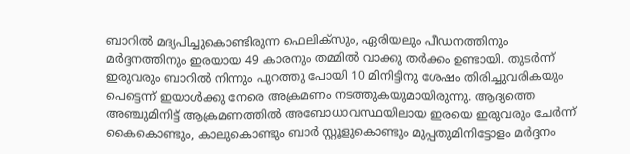ബാറില്‍ മദ്യപിച്ചുകൊണ്ടിരുന്ന ഫെലിക്‌സും, ഏരിയലും പീഡനത്തിനും മര്‍ദ്ദനത്തിനും ഇരയായ 49 കാരനും തമ്മില്‍ വാക്കു തര്‍ക്കം ഉണ്ടായി. തുടര്‍ന്ന് ഇരുവരും ബാറില്‍ നിന്നും പുറത്തു പോയി 10 മിനിട്ടിനു ശേഷം തിരിച്ചുവരികയും പെട്ടെന്ന് ഇയാള്‍ക്കു നേരെ അക്രമണം നടത്തുകയുമായിരുന്നു. ആദ്യത്തെ അഞ്ചുമിനിട്ട് ആക്രമണത്തില്‍ അബോധാവസ്ഥയിലായ ഇരയെ ഇരുവരും ചേര്‍ന്ന് കൈകൊണ്ടും, കാലുകൊണ്ടും ബാര്‍ സ്റ്റൂളുകൊണ്ടും മുപ്പതുമിനിട്ടോളം മര്‍ദ്ദനം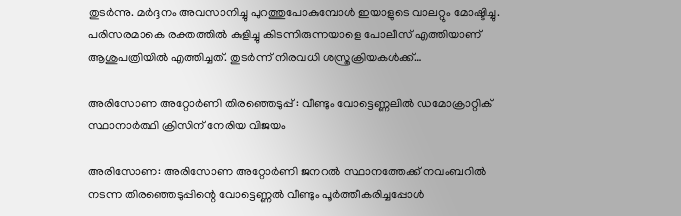തുടര്‍ന്നു. മര്‍ദ്ദനം അവസാനിച്ചു പുറത്തുപോകുമ്പോള്‍ ഇയാളുടെ വാലറ്റും മോഷ്ടിച്ചു. പരിസരമാകെ രക്തത്തില്‍ കുളിച്ചു കിടന്നിരുന്നയാളെ പോലീസ് എത്തിയാണ് ആശുപത്രിയില്‍ എത്തിച്ചത്. തുടര്‍ന്ന് നിരവധി ശസ്ത്രക്രിയകള്‍ക്ക്…

അരിസോണ അറ്റോര്‍ണി തിരഞ്ഞെടുപ്പ് : വീണ്ടും വോട്ടെണ്ണലില്‍ ഡമോക്രാറ്റിക് സ്ഥാനാര്‍ത്ഥി ക്രിസിന് നേരിയ വിജയം

അരിസോണ: അരിസോണ അറ്റോര്‍ണി ജനറല്‍ സ്ഥാനത്തേക്ക് നവംബറില്‍ നടന്ന തിരഞ്ഞെടുപ്പിന്റെ വോട്ടെണ്ണല്‍ വീണ്ടും പൂര്‍ത്തീകരിച്ചപ്പോള്‍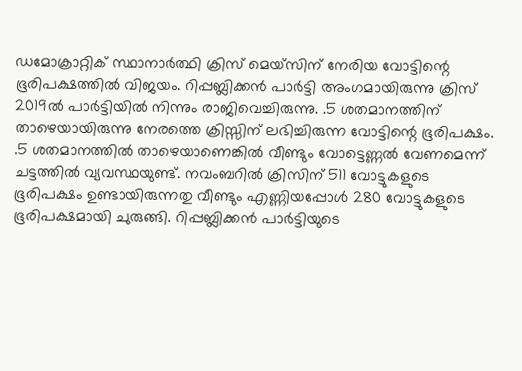ഡമോക്രാറ്റിക് സ്ഥാനാര്‍ത്ഥി ക്രിസ് മെയ്‌സിന് നേരിയ വോട്ടിന്റെ ഭൂരിപക്ഷത്തില്‍ വിജയം. റിപ്പബ്ലിക്കന്‍ പാര്‍ട്ടി അംഗമായിരുന്നു ക്രിസ് 2019ല്‍ പാര്‍ട്ടിയില്‍ നിന്നും രാജിവെച്ചിരുന്നു. .5 ശതമാനത്തിന് താഴെയായിരുന്നു നേരത്തെ ക്രിസ്സിന് ലഭിച്ചിരുന്ന വോട്ടിന്റെ ഭൂരിപക്ഷം. .5 ശതമാനത്തില്‍ താഴെയാണെങ്കില്‍ വീണ്ടും വോട്ടെണ്ണല്‍ വേണമെന്ന് ചട്ടത്തില്‍ വ്യവസ്ഥയുണ്ട്. നവംബറില്‍ ക്രിസിന് 511 വോട്ടുകളുടെ ഭൂരിപക്ഷം ഉണ്ടായിരുന്നതു വീണ്ടും എണ്ണിയപ്പോള്‍ 280 വോട്ടുകളുടെ ഭൂരിപക്ഷമായി ചുരുങ്ങി. റിപ്പബ്ലിക്കന്‍ പാര്‍ട്ടിയുടെ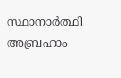സ്ഥാനാര്‍ത്ഥി അബ്രഹാം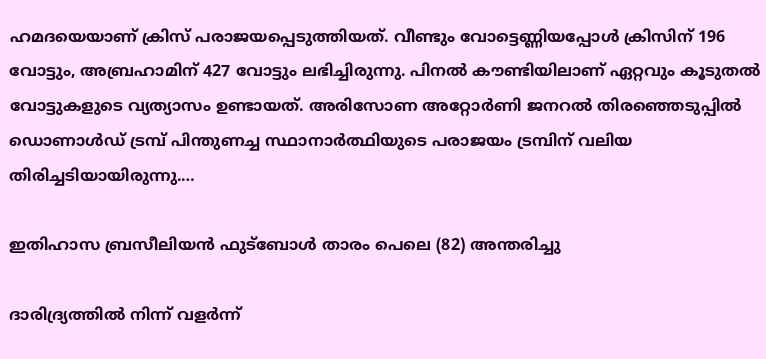ഹമദയെയാണ് ക്രിസ് പരാജയപ്പെടുത്തിയത്. വീണ്ടും വോട്ടെണ്ണിയപ്പോള്‍ ക്രിസിന് 196 വോട്ടും, അബ്രഹാമിന് 427 വോട്ടും ലഭിച്ചിരുന്നു. പിനല്‍ കൗണ്ടിയിലാണ് ഏറ്റവും കൂടുതല്‍ വോട്ടുകളുടെ വ്യത്യാസം ഉണ്ടായത്. അരിസോണ അറ്റോര്‍ണി ജനറല്‍ തിരഞ്ഞെടുപ്പില്‍ ഡൊണാള്‍ഡ് ട്രമ്പ് പിന്തുണച്ച സ്ഥാനാര്‍ത്ഥിയുടെ പരാജയം ട്രമ്പിന് വലിയ തിരിച്ചടിയായിരുന്നു.…

ഇതിഹാസ ബ്രസീലിയൻ ഫുട്ബോൾ താരം പെലെ (82) അന്തരിച്ചു

ദാരിദ്ര്യത്തിൽ നിന്ന് വളര്‍ന്ന്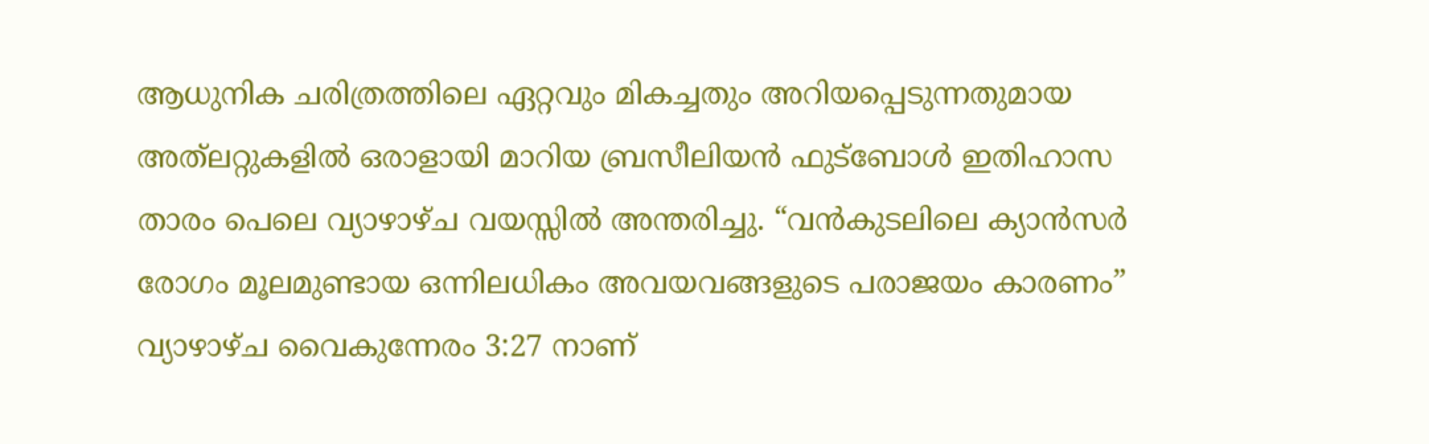ആധുനിക ചരിത്രത്തിലെ ഏറ്റവും മികച്ചതും അറിയപ്പെടുന്നതുമായ അത്‌ലറ്റുകളിൽ ഒരാളായി മാറിയ ബ്രസീലിയൻ ഫുട്ബോൾ ഇതിഹാസ താരം പെലെ വ്യാഴാഴ്ച വയസ്സിൽ അന്തരിച്ചു. “വൻകുടലിലെ ക്യാൻസര്‍ രോഗം മൂലമുണ്ടായ ഒന്നിലധികം അവയവങ്ങളുടെ പരാജയം കാരണം” വ്യാഴാഴ്ച വൈകുന്നേരം 3:27 നാണ്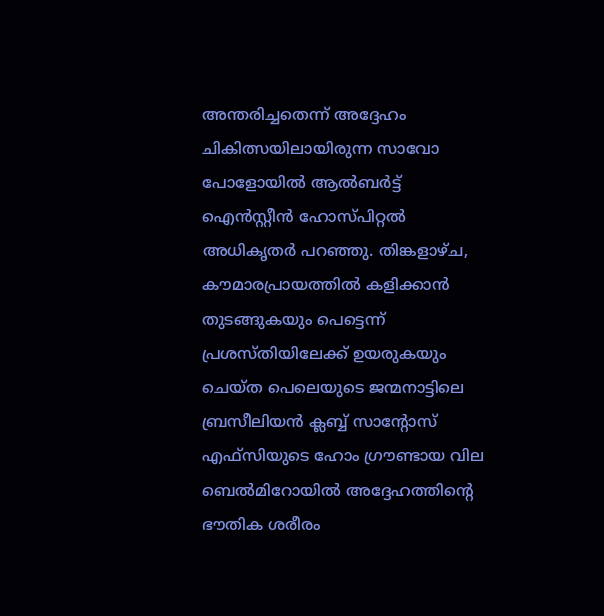അന്തരിച്ചതെന്ന് അദ്ദേഹം ചികിത്സയിലായിരുന്ന സാവോ പോളോയില്‍ ആല്‍ബര്‍ട്ട് ഐന്‍സ്റ്റീന്‍ ഹോസ്പിറ്റല്‍ അധികൃതര്‍ പറഞ്ഞു. തിങ്കളാഴ്ച, കൗമാരപ്രായത്തിൽ കളിക്കാൻ തുടങ്ങുകയും പെട്ടെന്ന് പ്രശസ്തിയിലേക്ക് ഉയരുകയും ചെയ്ത പെലെയുടെ ജന്മനാട്ടിലെ ബ്രസീലിയൻ ക്ലബ്ബ് സാന്റോസ് എഫ്‌സിയുടെ ഹോം ഗ്രൗണ്ടായ വില ബെൽമിറോയിൽ അദ്ദേഹത്തിന്റെ ഭൗതിക ശരീരം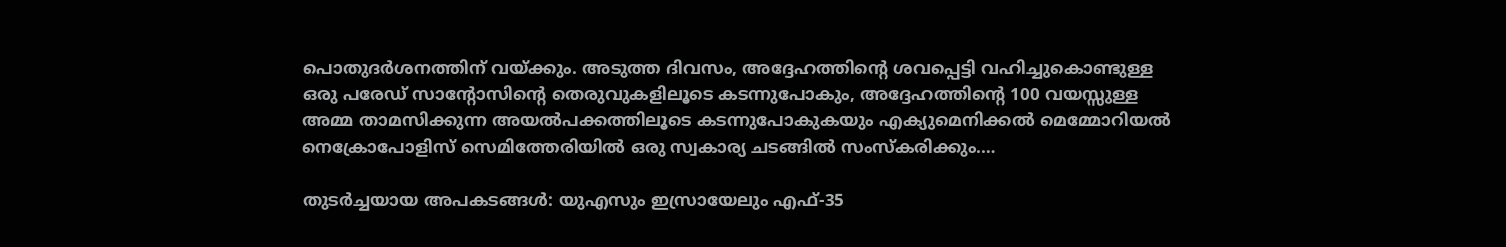പൊതുദർശനത്തിന് വയ്‌ക്കും. അടുത്ത ദിവസം, അദ്ദേഹത്തിന്റെ ശവപ്പെട്ടി വഹിച്ചുകൊണ്ടുള്ള ഒരു പരേഡ് സാന്റോസിന്റെ തെരുവുകളിലൂടെ കടന്നുപോകും, അദ്ദേഹത്തിന്റെ 100 വയസ്സുള്ള അമ്മ താമസിക്കുന്ന അയൽപക്കത്തിലൂടെ കടന്നുപോകുകയും എക്യുമെനിക്കൽ മെമ്മോറിയൽ നെക്രോപോളിസ് സെമിത്തേരിയിൽ ഒരു സ്വകാര്യ ചടങ്ങിൽ സംസ്കരിക്കും.…

തുടര്‍ച്ചയായ അപകടങ്ങള്‍: യുഎസും ഇസ്രായേലും എഫ്-35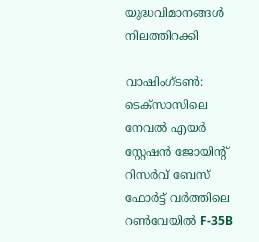യുദ്ധവിമാനങ്ങൾ നിലത്തിറക്കി

വാഷിംഗ്ടണ്‍: ടെക്സാസിലെ നേവൽ എയർ സ്റ്റേഷൻ ജോയിന്റ് റിസർവ് ബേസ് ഫോർട്ട് വർത്തിലെ റൺവേയിൽ F-35B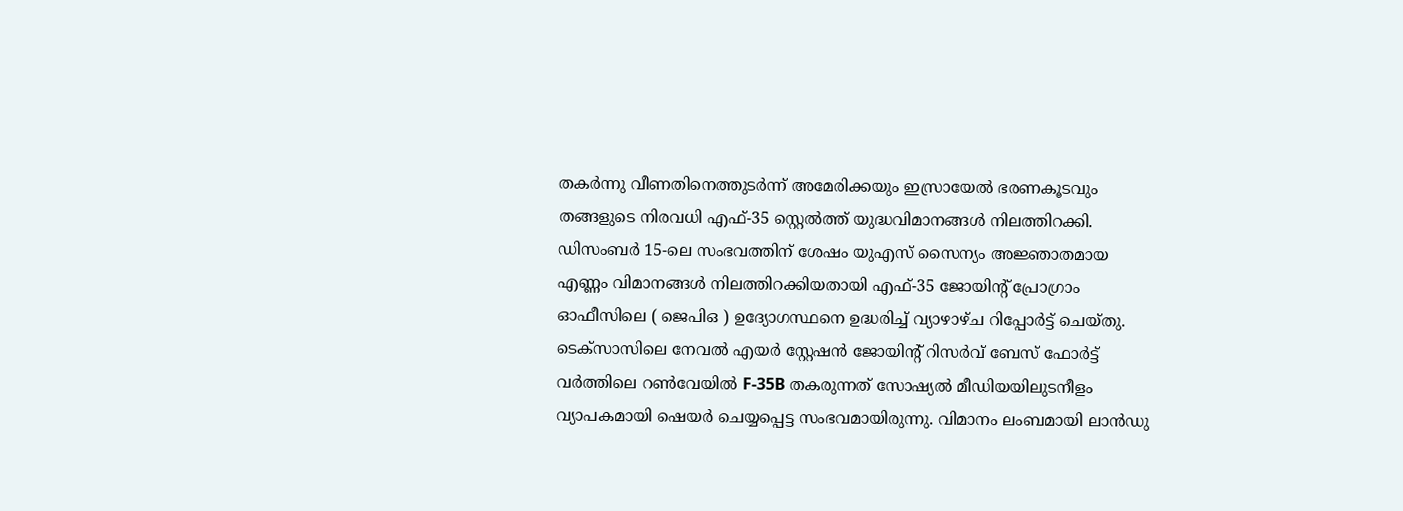തകര്‍ന്നു വീണതിനെത്തുടര്‍ന്ന് അമേരിക്കയും ഇസ്രായേൽ ഭരണകൂടവും തങ്ങളുടെ നിരവധി എഫ്-35 സ്റ്റെൽത്ത് യുദ്ധവിമാനങ്ങൾ നിലത്തിറക്കി. ഡിസംബർ 15-ലെ സംഭവത്തിന് ശേഷം യുഎസ് സൈന്യം അജ്ഞാതമായ എണ്ണം വിമാനങ്ങൾ നിലത്തിറക്കിയതായി എഫ്-35 ജോയിന്റ് പ്രോഗ്രാം ഓഫീസിലെ ( ജെപിഒ ) ഉദ്യോഗസ്ഥനെ ഉദ്ധരിച്ച് വ്യാഴാഴ്ച റിപ്പോർട്ട് ചെയ്തു. ടെക്സാസിലെ നേവൽ എയർ സ്റ്റേഷൻ ജോയിന്റ് റിസർവ് ബേസ് ഫോർട്ട് വർത്തിലെ റൺവേയിൽ F-35B തകരുന്നത് സോഷ്യൽ മീഡിയയിലുടനീളം വ്യാപകമായി ഷെയർ ചെയ്യപ്പെട്ട സംഭവമായിരുന്നു. വിമാനം ലംബമായി ലാൻഡു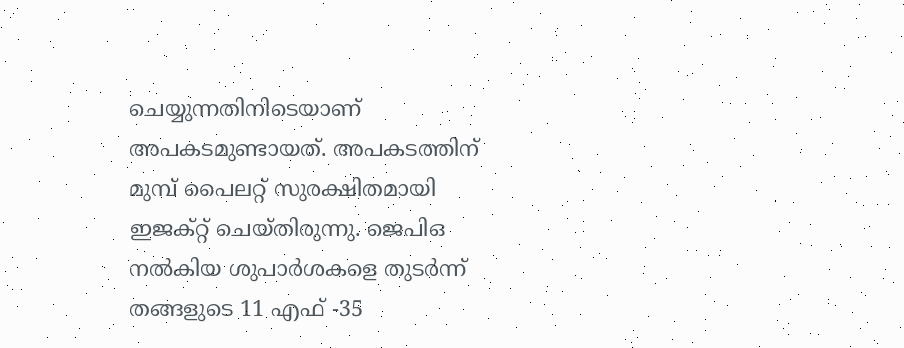ചെയ്യുന്നതിനിടെയാണ് അപകടമുണ്ടായത്. അപകടത്തിന് മുമ്പ് പൈലറ്റ് സുരക്ഷിതമായി ഇജക്റ്റ് ചെയ്തിരുന്നു. ജെ‌പി‌ഒ നൽകിയ ശുപാർശകളെ തുടർന്ന് തങ്ങളുടെ 11 എഫ് -35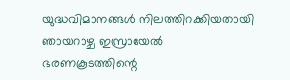യുദ്ധവിമാനങ്ങൾ നിലത്തിറക്കിയതായി ഞായറാഴ്ച ഇസ്രായേൽ ഭരണകൂടത്തിന്റെ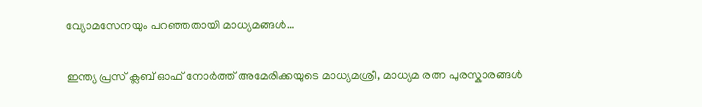വ്യോമസേനയും പറഞ്ഞതായി മാധ്യമങ്ങള്‍…

ഇന്ത്യ പ്രസ് ക്ലബ് ഓഫ് നോർത്ത് അമേരിക്കയുടെ മാധ്യമശ്രീ, മാധ്യമ രത്ന പുരസ്കാരങ്ങൾ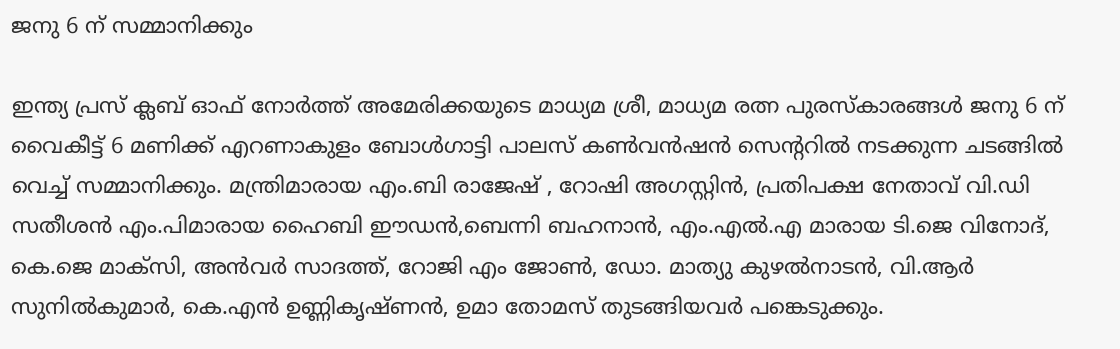ജനു 6 ന് സമ്മാനിക്കും

ഇന്ത്യ പ്രസ് ക്ലബ് ഓഫ് നോർത്ത് അമേരിക്കയുടെ മാധ്യമ ശ്രീ, മാധ്യമ രത്ന പുരസ്കാരങ്ങൾ ജനു 6 ന് വൈകീട്ട് 6 മണിക്ക് എറണാകുളം ബോൾഗാട്ടി പാലസ് കൺവൻഷൻ സെന്ററിൽ നടക്കുന്ന ചടങ്ങിൽ വെച്ച് സമ്മാനിക്കും. മന്ത്രിമാരായ എം.ബി രാജേഷ് , റോഷി അഗസ്റ്റിൻ, പ്രതിപക്ഷ നേതാവ് വി.ഡി സതീശൻ എം.പിമാരായ ഹൈബി ഈഡൻ,ബെന്നി ബഹനാൻ, എം.എൽ.എ മാരായ ടി.ജെ വിനോദ്, കെ.ജെ മാക്‌സി, അൻവർ സാദത്ത്, റോജി എം ജോൺ, ഡോ. മാത്യു കുഴൽനാടൻ, വി.ആർ സുനിൽകുമാർ, കെ.എൻ ഉണ്ണികൃഷ്ണൻ, ഉമാ തോമസ് തുടങ്ങിയവർ പങ്കെടുക്കും.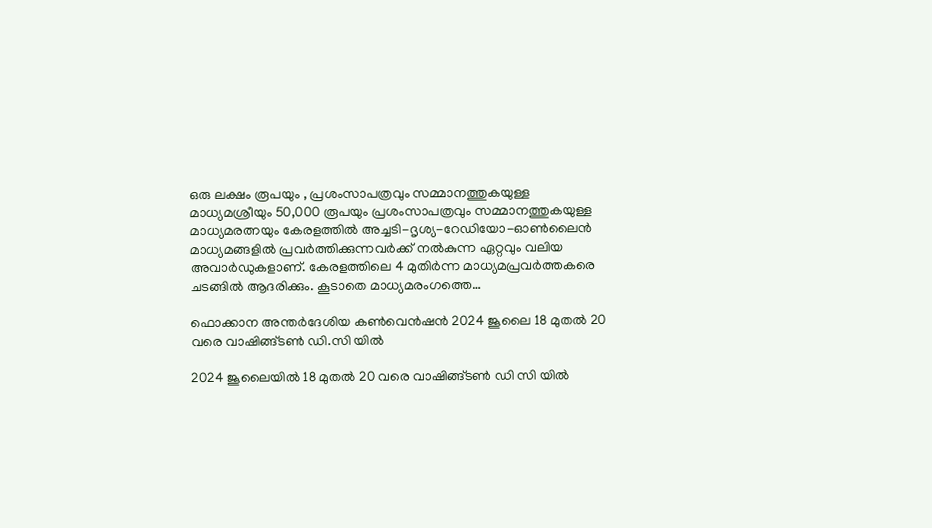ഒരു ലക്ഷം രൂപയും , പ്രശംസാപത്രവും സമ്മാനത്തുകയുള്ള മാധ്യമശ്രീയും 50,000 രൂപയും പ്രശംസാപത്രവും സമ്മാനത്തുകയുള്ള മാധ്യമരത്നയും കേരളത്തിൽ അച്ചടി-ദൃശ്യ-റേഡിയോ-ഓൺലൈൻ മാധ്യമങ്ങളിൽ പ്രവർത്തിക്കുന്നവർക്ക് നൽകുന്ന ഏറ്റവും വലിയ അവാർഡുകളാണ്. കേരളത്തിലെ 4 മുതിർന്ന മാധ്യമപ്രവർത്തകരെ ചടങ്ങിൽ ആദരിക്കും. കൂടാതെ മാധ്യമരംഗത്തെ…

ഫൊക്കാന അന്തർദേശിയ കണ്‍വെൻഷൻ 2024 ജൂലൈ 18 മുതൽ 20 വരെ വാഷിങ്ങ്ടൺ ഡി.സി യിൽ

2024 ജൂലൈയിൽ 18 മുതൽ 20 വരെ വാഷിങ്ങ്ടൺ ഡി സി യിൽ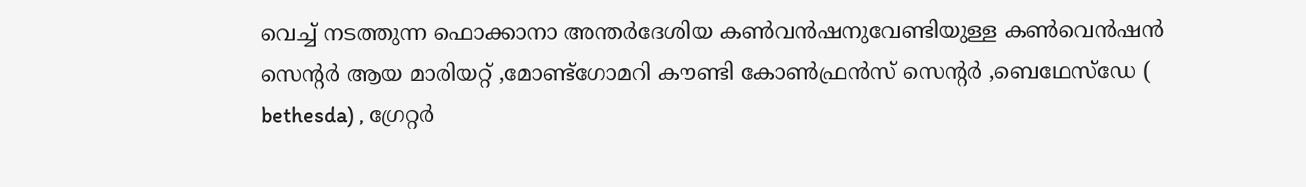വെച്ച് നടത്തുന്ന ഫൊക്കാനാ അന്തർദേശിയ കണ്‍വന്‍ഷനുവേണ്ടിയുള്ള കൺവെൻഷൻ സെന്റർ ആയ മാരിയറ്റ് ,മോണ്ട്ഗോമറി കൗണ്ടി കോൺഫ്രൻസ് സെന്റർ ,ബെഥേസ്‌ഡേ ( bethesda) , ഗ്രേറ്റർ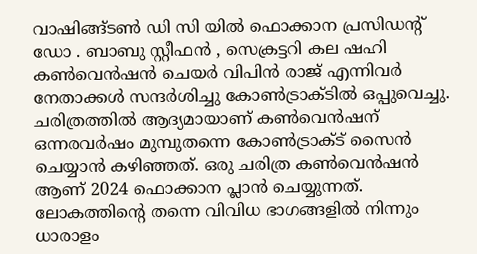വാഷിങ്ങ്ടൺ ഡി സി യിൽ ഫൊക്കാന പ്രസിഡന്റ് ഡോ . ബാബു സ്റ്റീഫൻ , സെക്രട്ടറി കല ഷഹി കൺവെൻഷൻ ചെയർ വിപിൻ രാജ് എന്നിവർ നേതാക്കൾ സന്ദർശിച്ചു കോൺട്രാക്ടിൽ ഒപ്പുവെച്ചു. ചരിത്രത്തിൽ ആദ്യമായാണ് കൺവെൻഷന് ഒന്നരവർഷം മുമ്പുതന്നെ കോൺട്രാക്ട് സൈൻ ചെയ്യാൻ കഴിഞ്ഞത്. ഒരു ചരിത്ര കൺവെൻഷൻ ആണ് 2024 ഫൊക്കാന പ്ലാൻ ചെയ്യുന്നത്. ലോകത്തിന്റെ തന്നെ വിവിധ ഭാഗങ്ങളിൽ നിന്നും ധാരാളം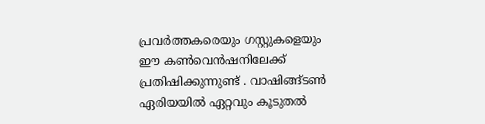പ്രവർത്തകരെയും ഗസ്റ്റുകളെയും ഈ കൺവെൻഷനിലേക്ക് പ്രതിഷിക്കുന്നുണ്ട് . വാഷിങ്ങ്ടൺ ഏരിയയിൽ ഏറ്റവും കൂടുതൽ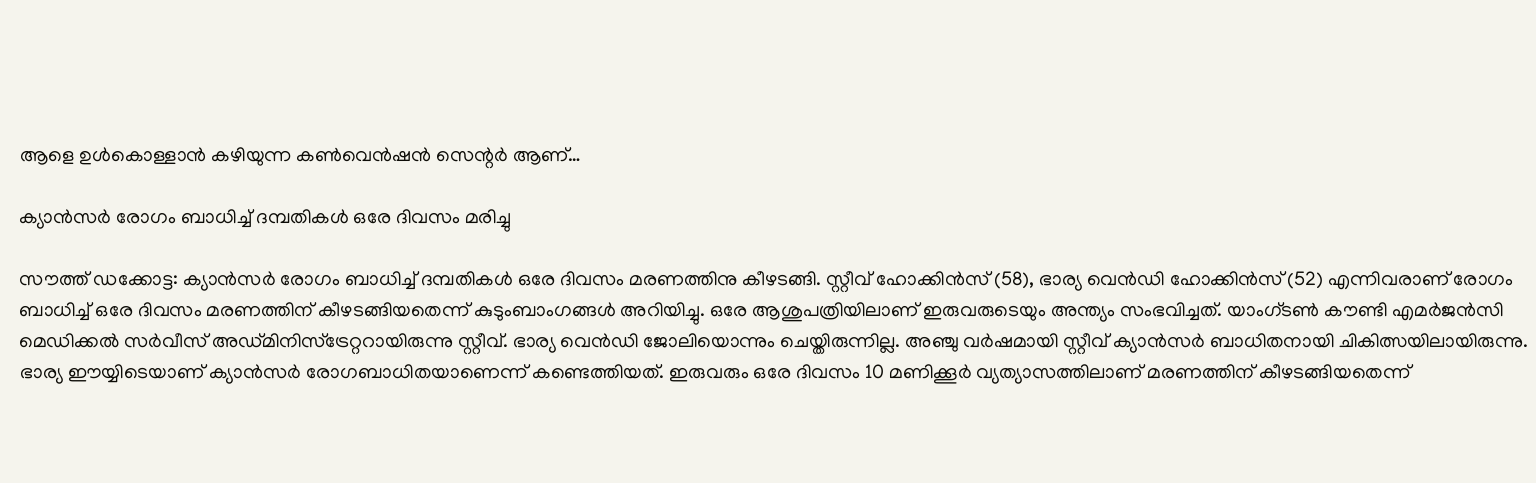ആളെ ഉൾകൊള്ളാൻ കഴിയുന്ന കൺവെൻഷൻ സെന്റർ ആണ്…

ക്യാന്‍സര്‍ രോഗം ബാധിച്ച് ദമ്പതികള്‍ ഒരേ ദിവസം മരിച്ചു

സൗത്ത് ഡക്കോട്ട: ക്യാന്‍സര്‍ രോഗം ബാധിച്ച് ദമ്പതികള്‍ ഒരേ ദിവസം മരണത്തിനു കീഴടങ്ങി. സ്റ്റീവ് ഹോക്കിന്‍സ് (58), ഭാര്യ വെന്‍‌ഡി ഹോക്കിന്‍സ് (52) എന്നിവരാണ് രോഗം ബാധിച്ച് ഒരേ ദിവസം മരണത്തിന് കീഴടങ്ങിയതെന്ന് കുടുംബാംഗങ്ങള്‍ അറിയിച്ചു. ഒരേ ആശുപത്രിയിലാണ് ഇരുവരുടെയും അന്ത്യം സംഭവിച്ചത്. യാംഗ്ടണ്‍ കൗണ്ടി എമര്‍ജന്‍സി മെഡിക്കല്‍ സര്‍വീസ് അഡ്മിനിസ്‌ട്രേറ്ററായിരുന്നു സ്റ്റീവ്. ഭാര്യ വെന്‍ഡി ജോലിയൊന്നും ചെയ്തിരുന്നില്ല. അഞ്ചു വര്‍ഷമായി സ്റ്റീവ് ക്യാന്‍സര്‍ ബാധിതനായി ചികിത്സയിലായിരുന്നു. ഭാര്യ ഈയ്യിടെയാണ് ക്യാന്‍സര്‍ രോഗബാധിതയാണെന്ന് കണ്ടെത്തിയത്. ഇരുവരും ഒരേ ദിവസം 10 മണിക്കൂര്‍ വ്യത്യാസത്തിലാണ് മരണത്തിന് കീഴടങ്ങിയതെന്ന്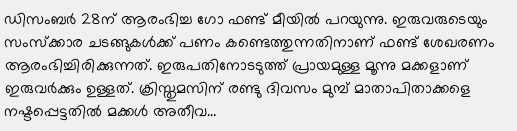ഡിസംബര്‍ 28ന് ആരംഭിച്ച ഗോ ഫണ്ട് മീയില്‍ പറയുന്നു. ഇരുവരുടെയും സംസ്‌ക്കാര ചടങ്ങുകള്‍ക്ക് പണം കണ്ടെത്തുന്നതിനാണ് ഫണ്ട് ശേഖരണം ആരംഭിച്ചിരിക്കുന്നത്. ഇരുപതിനോടടുത്ത് പ്രായമുള്ള മൂന്നു മക്കളാണ് ഇരുവര്‍ക്കും ഉള്ളത്. ക്രിസ്തുമസിന് രണ്ടു ദിവസം മുമ്പ് മാതാപിതാക്കളെ നഷ്ടപ്പെട്ടതില്‍ മക്കള്‍ അതീവ…